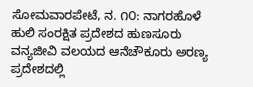ಸೋಮವಾರಪೇಟೆ, ನ. ೧೦: ನಾಗರಹೊಳೆ ಹುಲಿ ಸಂರಕ್ಷಿತ ಪ್ರದೇಶದ ಹುಣಸೂರು ವನ್ಯಜೀವಿ ವಲಯದ ಆನೆಚೌಕೂರು ಅರಣ್ಯ ಪ್ರದೇಶದಲ್ಲಿ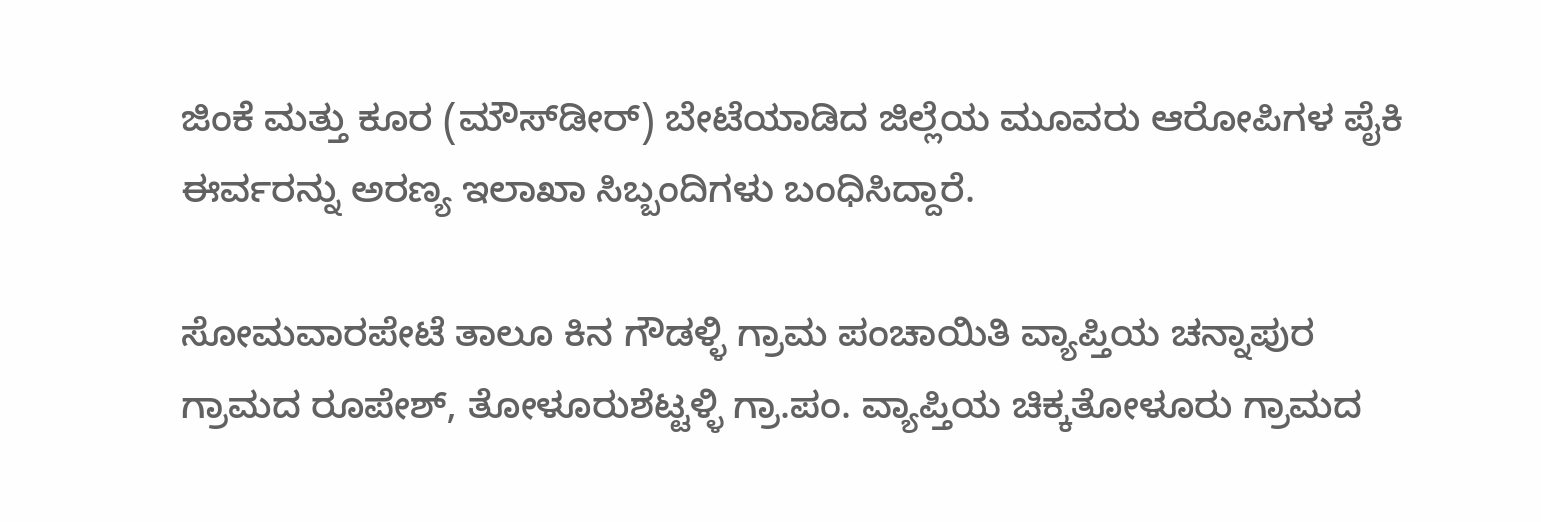ಜಿಂಕೆ ಮತ್ತು ಕೂರ (ಮೌಸ್‌ಡೀರ್) ಬೇಟೆಯಾಡಿದ ಜಿಲ್ಲೆಯ ಮೂವರು ಆರೋಪಿಗಳ ಪೈಕಿ ಈರ್ವರನ್ನು ಅರಣ್ಯ ಇಲಾಖಾ ಸಿಬ್ಬಂದಿಗಳು ಬಂಧಿಸಿದ್ದಾರೆ.

ಸೋಮವಾರಪೇಟೆ ತಾಲೂ ಕಿನ ಗೌಡಳ್ಳಿ ಗ್ರಾಮ ಪಂಚಾಯಿತಿ ವ್ಯಾಪ್ತಿಯ ಚನ್ನಾಪುರ ಗ್ರಾಮದ ರೂಪೇಶ್, ತೋಳೂರುಶೆಟ್ಟಳ್ಳಿ ಗ್ರಾ.ಪಂ. ವ್ಯಾಪ್ತಿಯ ಚಿಕ್ಕತೋಳೂರು ಗ್ರಾಮದ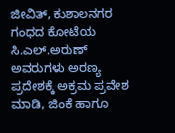ಜೀವಿತ್, ಕುಶಾಲನಗರ ಗಂಧದ ಕೋಟೆಯ ಸಿ.ಎಲ್.ಅರುಣ್ ಅವರುಗಳು ಅರಣ್ಯ ಪ್ರದೇಶಕ್ಕೆ ಅಕ್ರಮ ಪ್ರವೇಶ ಮಾಡಿ, ಜಿಂಕೆ ಹಾಗೂ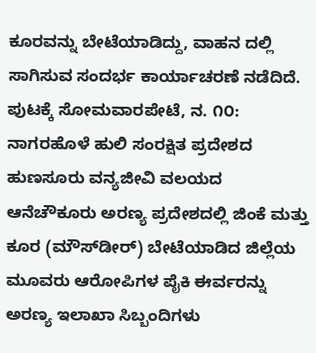ಕೂರವನ್ನು ಬೇಟೆಯಾಡಿದ್ದು, ವಾಹನ ದಲ್ಲಿ ಸಾಗಿಸುವ ಸಂದರ್ಭ ಕಾರ್ಯಾಚರಣೆ ನಡೆದಿದೆ. ಪುಟಕ್ಕೆ ಸೋಮವಾರಪೇಟೆ, ನ. ೧೦: ನಾಗರಹೊಳೆ ಹುಲಿ ಸಂರಕ್ಷಿತ ಪ್ರದೇಶದ ಹುಣಸೂರು ವನ್ಯಜೀವಿ ವಲಯದ ಆನೆಚೌಕೂರು ಅರಣ್ಯ ಪ್ರದೇಶದಲ್ಲಿ ಜಿಂಕೆ ಮತ್ತು ಕೂರ (ಮೌಸ್‌ಡೀರ್) ಬೇಟೆಯಾಡಿದ ಜಿಲ್ಲೆಯ ಮೂವರು ಆರೋಪಿಗಳ ಪೈಕಿ ಈರ್ವರನ್ನು ಅರಣ್ಯ ಇಲಾಖಾ ಸಿಬ್ಬಂದಿಗಳು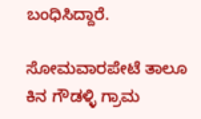ಬಂಧಿಸಿದ್ದಾರೆ.

ಸೋಮವಾರಪೇಟೆ ತಾಲೂ ಕಿನ ಗೌಡಳ್ಳಿ ಗ್ರಾಮ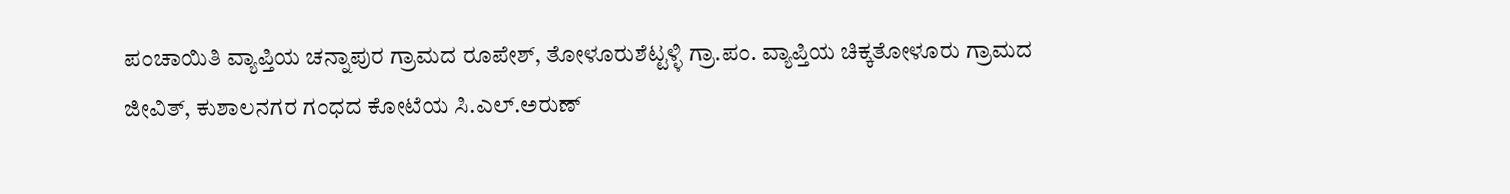ಪಂಚಾಯಿತಿ ವ್ಯಾಪ್ತಿಯ ಚನ್ನಾಪುರ ಗ್ರಾಮದ ರೂಪೇಶ್, ತೋಳೂರುಶೆಟ್ಟಳ್ಳಿ ಗ್ರಾ.ಪಂ. ವ್ಯಾಪ್ತಿಯ ಚಿಕ್ಕತೋಳೂರು ಗ್ರಾಮದ ಜೀವಿತ್, ಕುಶಾಲನಗರ ಗಂಧದ ಕೋಟೆಯ ಸಿ.ಎಲ್.ಅರುಣ್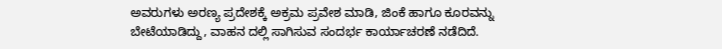ಅವರುಗಳು ಅರಣ್ಯ ಪ್ರದೇಶಕ್ಕೆ ಅಕ್ರಮ ಪ್ರವೇಶ ಮಾಡಿ, ಜಿಂಕೆ ಹಾಗೂ ಕೂರವನ್ನು ಬೇಟೆಯಾಡಿದ್ದು, ವಾಹನ ದಲ್ಲಿ ಸಾಗಿಸುವ ಸಂದರ್ಭ ಕಾರ್ಯಾಚರಣೆ ನಡೆದಿದೆ.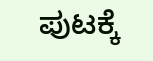ಪುಟಕ್ಕೆ